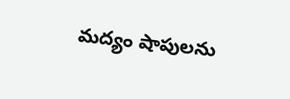మద్యం షాపులను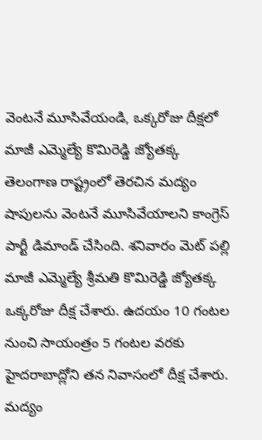వెంటనే మూసివేయండి, ఒక్కరోజు దీక్షలో మాజీ ఎమ్మెల్యే కొమిరెడ్డి జ్యోతక్క
తెలంగాణ రాష్ట్రంలో తెరచిన మద్యం షాపులను వెంటనే మూసివేయాలని కాంగ్రెస్ పార్టీ డిమాండ్ చేసింది. శనివారం మెట్ పల్లి మాజీ ఎమ్మెల్యే శ్రీమతి కొమిరెడ్డి జ్యోతక్క ఒక్కరోజు దీక్ష చేశారు. ఉదయం 10 గంటల నుంచి సాయంత్రం 5 గంటల వరకు హైదరాబాద్లోని తన నివాసంలో దీక్ష చేశారు. మద్యం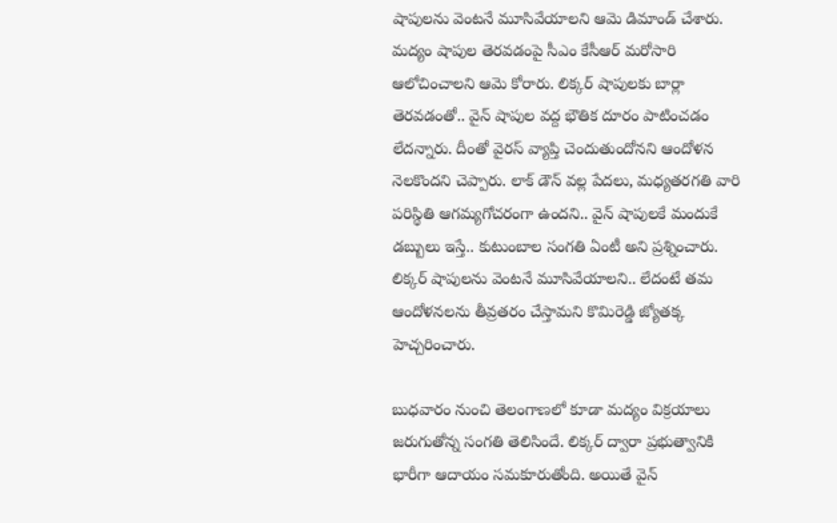షాపులను వెంటనే మూసివేయాలని ఆమె డిమాండ్ చేశారు.
మద్యం షాపుల తెరవడంపై సీఎం కేసీఆర్ మరోసారి ఆలోచించాలని ఆమె కోరారు. లిక్కర్ షాపులకు బార్లా తెరవడంతో.. వైన్ షాపుల వద్ద భౌతిక దూరం పాటించడం లేదన్నారు. దీంతో వైరస్ వ్యాప్తి చెందుతుందోనని ఆందోళన నెలకొందని చెప్పారు. లాక్ డౌన్ వల్ల పేదలు, మధ్యతరగతి వారి పరిస్థితి ఆగమ్యగోచరంగా ఉందని.. వైన్ షాపులకే మందుకే డబ్బులు ఇస్తే.. కుటుంబాల సంగతి ఏంటీ అని ప్రశ్నించారు. లిక్కర్ షాపులను వెంటనే మూసివేయాలని.. లేదంటే తమ ఆందోళనలను తీవ్రతరం చేస్తామని కొమిరెడ్డి జ్యోతక్క హెచ్చరించారు.

బుధవారం నుంచి తెలంగాణలో కూడా మద్యం విక్రయాలు జరుగుతోన్న సంగతి తెలిసిందే. లిక్కర్ ద్వారా ప్రభుత్వానికి భారీగా ఆదాయం సమకూరుతోంది. అయితే వైన్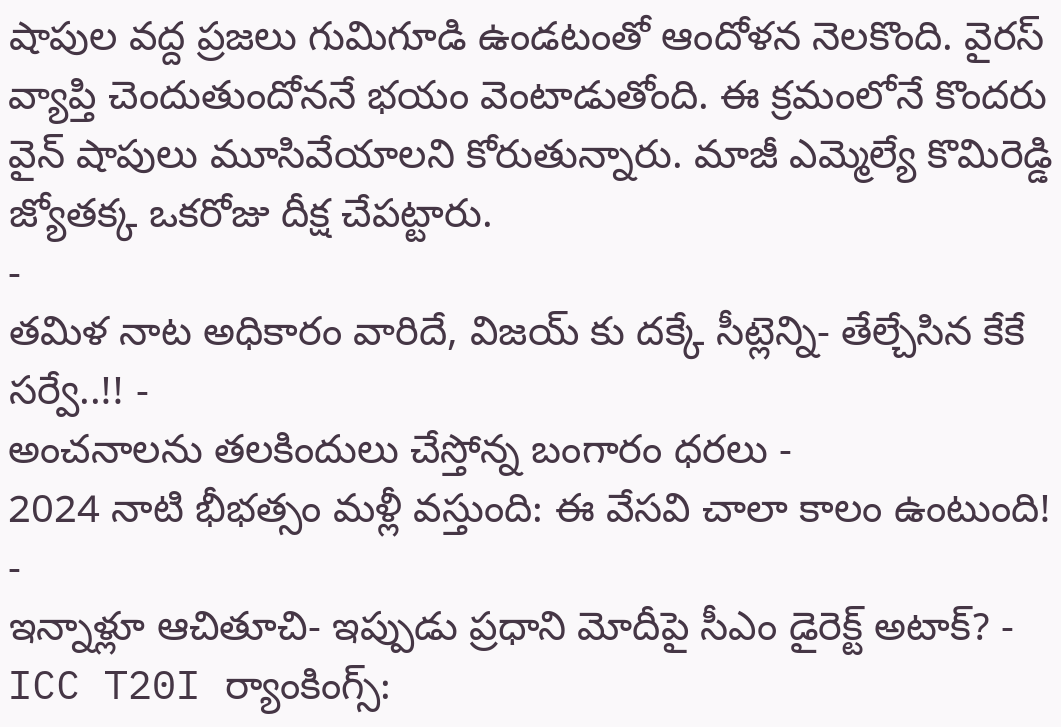షాపుల వద్ద ప్రజలు గుమిగూడి ఉండటంతో ఆందోళన నెలకొంది. వైరస్ వ్యాప్తి చెందుతుందోననే భయం వెంటాడుతోంది. ఈ క్రమంలోనే కొందరు వైన్ షాపులు మూసివేయాలని కోరుతున్నారు. మాజీ ఎమ్మెల్యే కొమిరెడ్డి జ్యోతక్క ఒకరోజు దీక్ష చేపట్టారు.
-
తమిళ నాట అధికారం వారిదే, విజయ్ కు దక్కే సీట్లెన్ని- తేల్చేసిన కేకే సర్వే..!! -
అంచనాలను తలకిందులు చేస్తోన్న బంగారం ధరలు -
2024 నాటి భీభత్సం మళ్లీ వస్తుంది: ఈ వేసవి చాలా కాలం ఉంటుంది! -
ఇన్నాళ్లూ ఆచితూచి- ఇప్పుడు ప్రధాని మోదీపై సీఎం డైరెక్ట్ అటాక్? -
ICC T20I ర్యాంకింగ్స్: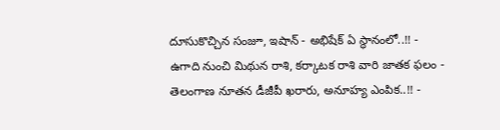దూసుకొచ్చిన సంజూ, ఇషాన్ - అభిషేక్ ఏ స్థానంలో..!! -
ఉగాది నుంచి మిథున రాశి, కర్కాటక రాశి వారి జాతక ఫలం -
తెలంగాణ నూతన డీజీపీ ఖరారు, అనూహ్య ఎంపిక..!! -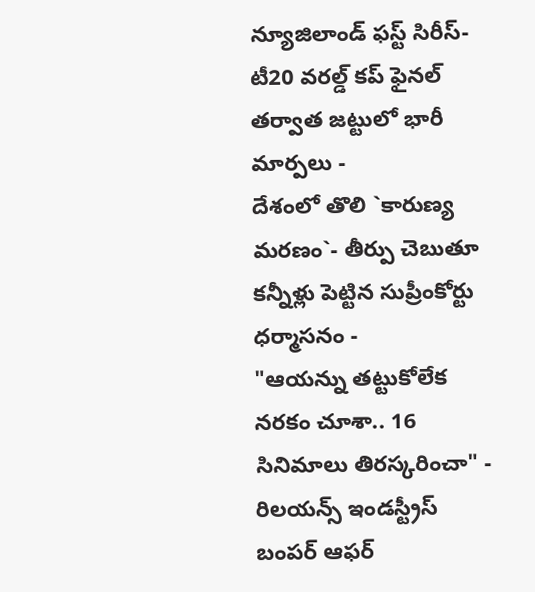న్యూజిలాండ్ ఫస్ట్ సిరీస్- టీ20 వరల్డ్ కప్ ఫైనల్ తర్వాత జట్టులో భారీ మార్పలు -
దేశంలో తొలి `కారుణ్య మరణం`- తీర్పు చెబుతూ కన్నీళ్లు పెట్టిన సుప్రీంకోర్టు ధర్మాసనం -
"ఆయన్ను తట్టుకోలేక నరకం చూశా.. 16 సినిమాలు తిరస్కరించా" -
రిలయన్స్ ఇండస్ట్రీస్ బంపర్ ఆఫర్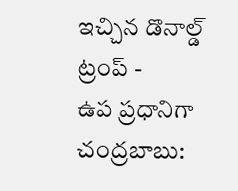ఇచ్చిన డొనాల్డ్ ట్రంప్ -
ఉప ప్రధానిగా చంద్రబాబు: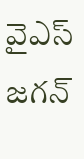వైఎస్ జగన్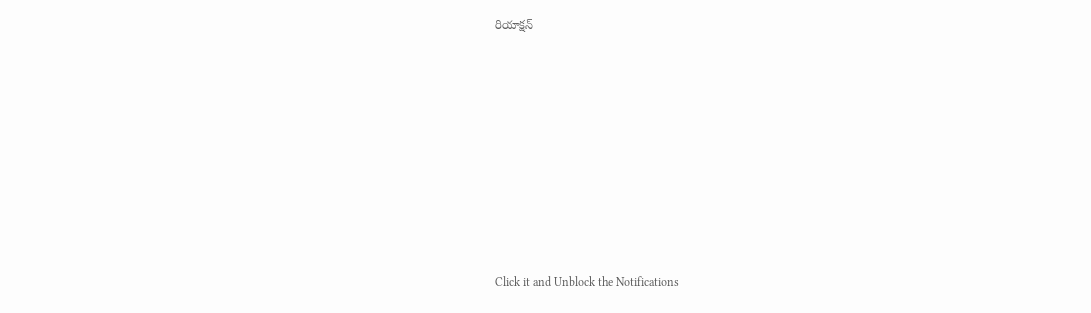రియాక్షన్












Click it and Unblock the Notifications